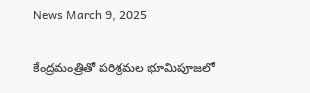News March 9, 2025

కేంద్రమంత్రితో పరిశ్రమల భూమిపూజలో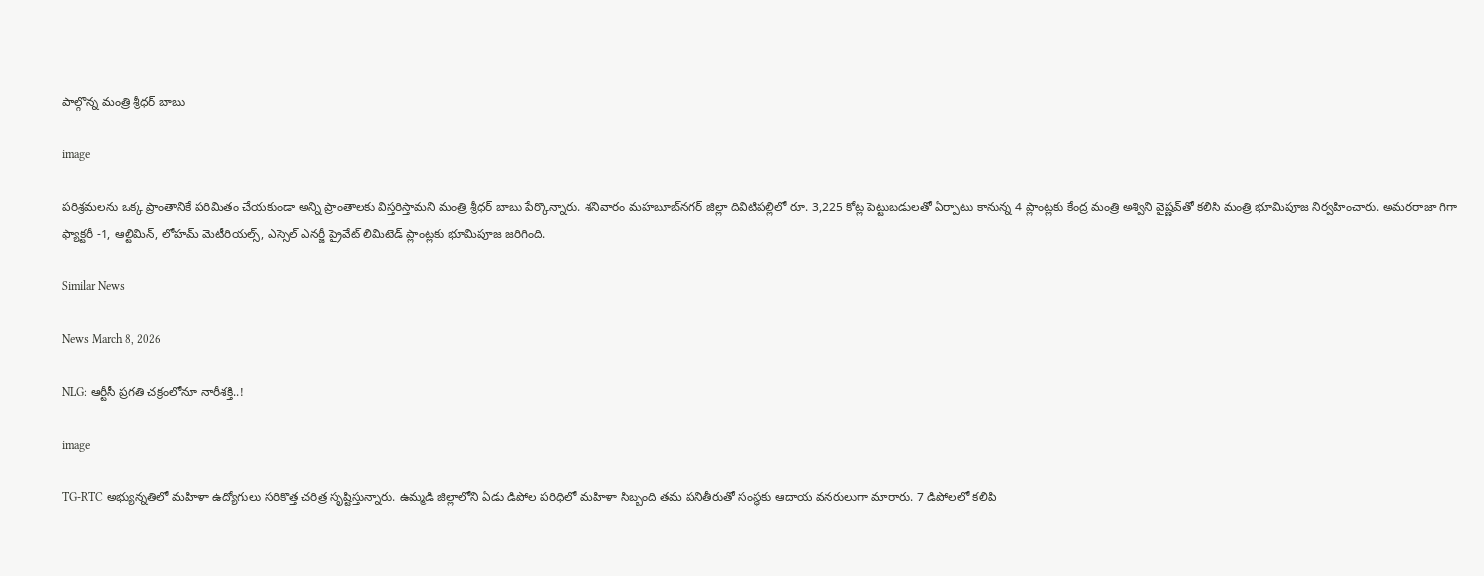పాల్గొన్న మంత్రి శ్రీధర్ బాబు

image

పరిశ్రమలను ఒక్క ప్రాంతానికే పరిమితం చేయకుండా అన్ని ప్రాంతాలకు విస్తరిస్తామని మంత్రి శ్రీధర్ బాబు పేర్కొన్నారు. శనివారం మహబూబ్‌నగర్ జిల్లా దివిటిపల్లిలో రూ. 3,225 కోట్ల పెట్టుబడులతో ఏర్పాటు కానున్న 4 ప్లాంట్లకు కేంద్ర మంత్రి అశ్విని వైష్ణవ్‌తో కలిసి మంత్రి భూమిపూజ నిర్వహించారు. అమరరాజా గిగా ఫ్యాక్టరీ -1, ఆల్టిమిన్, లోహమ్ మెటీరియల్స్, ఎస్సెల్ ఎనర్జీ ప్రైవేట్ లిమిటెడ్ ప్లాంట్లకు భూమిపూజ జరిగింది.

Similar News

News March 8, 2026

NLG: ఆర్టీసీ ప్రగతి చక్రంలోనూ నారీశక్తి..!

image

TG-RTC అభ్యున్నతిలో మహిళా ఉద్యోగులు సరికొత్త చరిత్ర సృష్టిస్తున్నారు. ఉమ్మడి జిల్లాలోని ఏడు డిపోల పరిధిలో మహిళా సిబ్బంది తమ పనితీరుతో సంస్థకు ఆదాయ వనరులుగా మారారు. 7 డిపోలలో కలిపి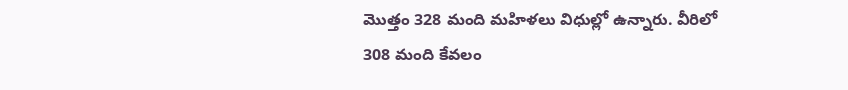మొత్తం 328 మంది మహిళలు విధుల్లో ఉన్నారు. వీరిలో 308 మంది కేవలం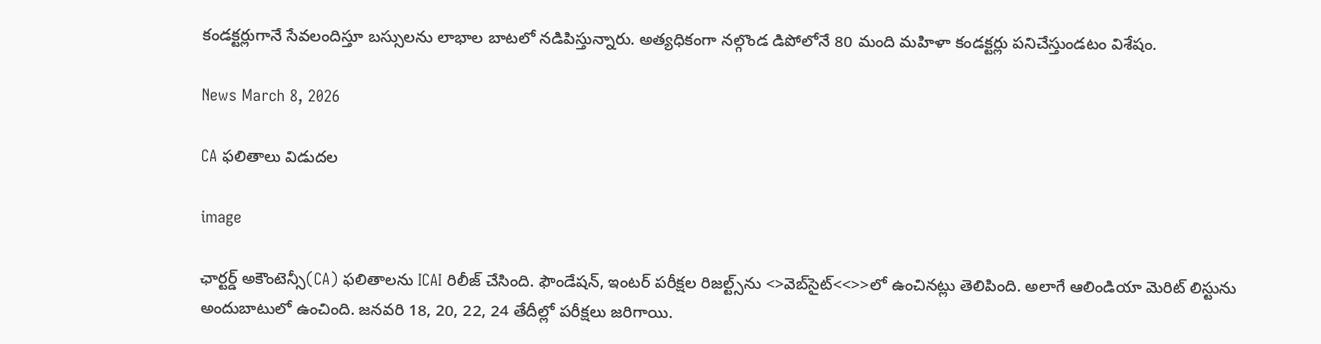కండక్టర్లుగానే సేవలందిస్తూ బస్సులను లాభాల బాటలో నడిపిస్తున్నారు. అత్యధికంగా నల్గొండ డిపోలోనే 80 మంది మహిళా కండక్టర్లు పనిచేస్తుండటం విశేషం.

News March 8, 2026

CA ఫలితాలు విడుదల

image

ఛార్టర్డ్ అకౌంటెన్సీ(CA) ఫలితాలను ICAI రిలీజ్ చేసింది. ఫౌండేషన్, ఇంటర్ పరీక్షల రిజల్ట్స్‌ను <>వెబ్‌సైట్‌<<>>లో ఉంచినట్లు తెలిపింది. అలాగే ఆలిండియా మెరిట్ లిస్టును అందుబాటులో ఉంచింది. జనవరి 18, 20, 22, 24 తేదీల్లో పరీక్షలు జరిగాయి.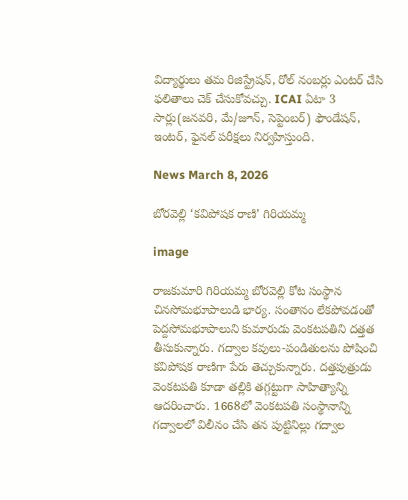విద్యార్థులు తమ రిజిస్ట్రేషన్, రోల్ నంబర్లు ఎంటర్ చేసి ఫలితాలు చెక్ చేసుకోవచ్చు. ICAI ఏటా 3 సార్లు(జనవరి, మే/జూన్, సెప్టెంబర్) ఫౌండేషన్, ఇంటర్, ఫైనల్ పరీక్షలు నిర్వహిస్తుంది.

News March 8, 2026

బోరవెల్లి ‘కవిపోషక రాణి’ గిరియమ్మ

image

రాజకుమారి గిరియమ్మ బోరవెల్లి కోట సంస్థాన చినసోమభూపాలుడి భార్య. సంతానం లేకపోవడంతో పెద్దసోమభూపాలుని కుమారుడు వెంకటపతిని దత్తత తీసుకున్నారు. గద్వాల కవులు-పండితులను పోషించి కవిపోషక రాణిగా పేరు తెచ్చుకున్నారు. దత్తపుత్రుడు వెంకటపతి కూడా తల్లికి తగ్గట్టుగా సాహిత్యాన్ని ఆదరించారు. 1668లో వెంకటపతి సంస్థానాన్ని గద్వాలలో విలీనం చేసి తన పుట్టినిల్లు గద్వాల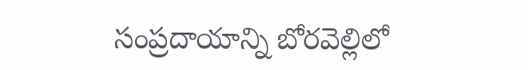సంప్రదాయాన్ని బోరవెల్లిలో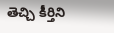తెచ్చి కీర్తిని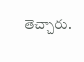తెచ్చారు.